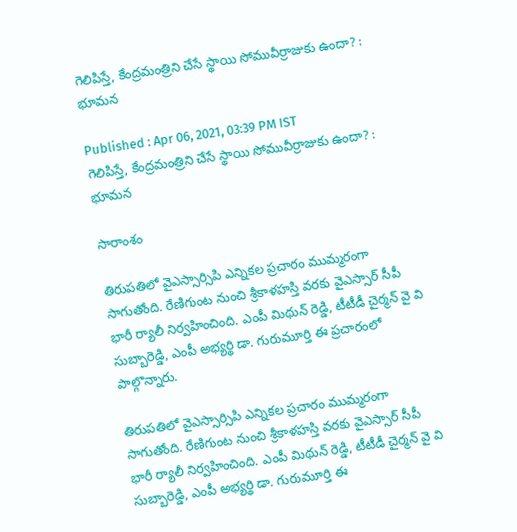గెలిపిస్తే, కేంద్రమంత్రిని చేసే స్థాయి సోమువీర్రాజుకు ఉందా? : భూమన

Published : Apr 06, 2021, 03:39 PM IST
గెలిపిస్తే, కేంద్రమంత్రిని చేసే స్థాయి సోమువీర్రాజుకు ఉందా? : భూమన

సారాంశం

తిరుపతిలో వైఎస్సార్సిపి ఎన్నికల ప్రచారం ముమ్మరంగా సాగుతోంది. రేణిగుంట నుంచి శ్రీకాళహస్తి వరకు వైఎస్సార్ సీపీ భారీ ర్యాలీ నిర్వహించింది. ఎంపీ మిథున్ రెడ్డి, టీటీడీ చైర్మన్ వై వి సుబ్బారెడ్డి, ఎంపీ అభ్యర్థి డా. గురుమూర్తి ఈ ప్రచారంలో పాల్గొన్నారు.

తిరుపతిలో వైఎస్సార్సిపి ఎన్నికల ప్రచారం ముమ్మరంగా సాగుతోంది. రేణిగుంట నుంచి శ్రీకాళహస్తి వరకు వైఎస్సార్ సీపీ భారీ ర్యాలీ నిర్వహించింది. ఎంపీ మిథున్ రెడ్డి, టీటీడీ చైర్మన్ వై వి సుబ్బారెడ్డి, ఎంపీ అభ్యర్థి డా. గురుమూర్తి ఈ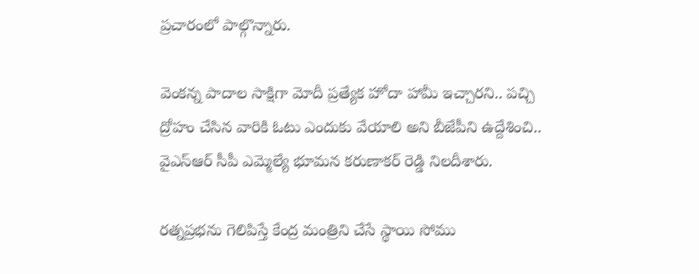ప్రచారంలో పాల్గొన్నారు.

వెంకన్న పాదాల సాక్షిగా మోదీ ప్రత్యేక హోదా హామీ ఇచ్చారని.. పచ్చి ద్రోహం చేసిన వారికి ఓటు ఎందుకు వేయాలి అని బీజేపీని ఉద్దేశించి..  వైఎస్ఆర్ సీపీ ఎమ్మెల్యే భూమన కరుణాకర్ రెడ్డి నిలదీశారు.

రత్నప్రభను గెలిపిస్తే కేంద్ర మంత్రిని చేసే స్థాయి సోము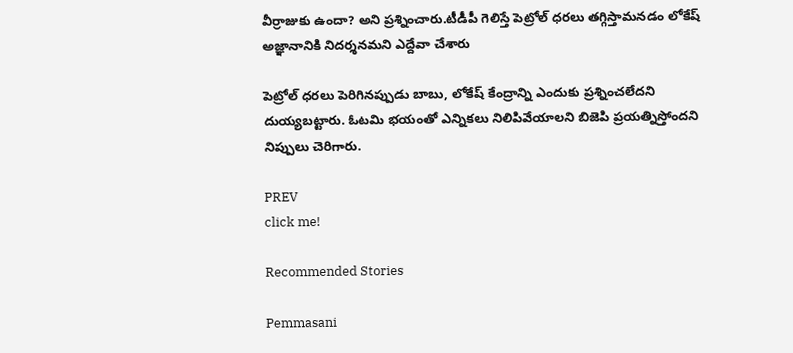వీర్రాజుకు ఉందా? అని ప్రశ్నించారు.టీడీపీ గెలిస్తే పెట్రోల్ ధరలు తగ్గిస్తామనడం లోకేష్ అజ్ఞానానికి నిదర్శనమని ఎద్దేవా చేశారు

పెట్రోల్ ధరలు పెరిగినప్పుడు బాబు, లోకేష్ కేంద్రాన్ని ఎందుకు ప్రశ్నించలేదని దుయ్యబట్టారు. ఓటమి భయంతో ఎన్నికలు నిలిపివేయాలని బిజెపి ప్రయత్నిస్తోందని నిప్పులు చెరిగారు.

PREV
click me!

Recommended Stories

Pemmasani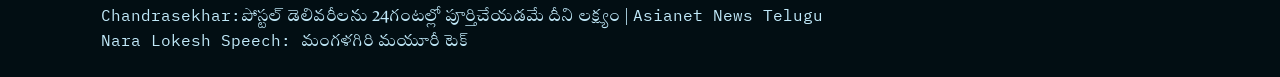Chandrasekhar:పోస్టల్ డెలివరీలను 24గంటల్లో పూర్తిచేయడమే దీని లక్ష్యం | Asianet News Telugu
Nara Lokesh Speech: మంగళగిరి మయూరీ టెక్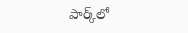పార్క్‌లో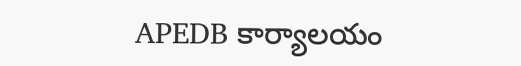APEDB కార్యాలయం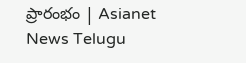ప్రారంభం | Asianet News Telugu